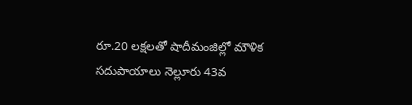రూ.20 లక్షలతో షాదీమంజిల్లో మౌళిక సదుపాయాలు నెల్లూరు 43వ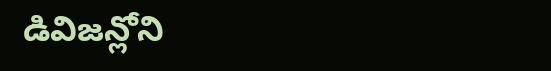డివిజన్లోని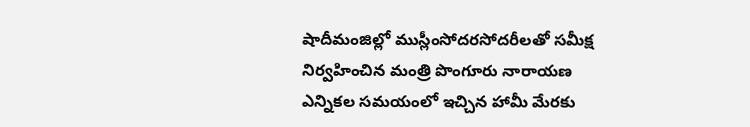షాదీమంజిల్లో ముస్లీంసోదరసోదరీలతో సమీక్ష నిర్వహించిన మంత్రి పొంగూరు నారాయణ ఎన్నికల సమయంలో ఇచ్చిన హామీ మేరకు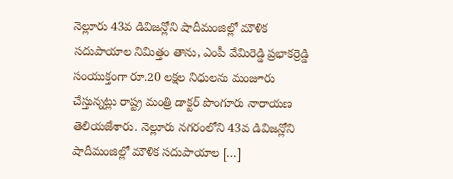నెల్లూరు 43వ డివిజన్లోని షాదీమంజిల్లో మౌళిక సదుపాయాల నిమిత్తం తాను, ఎంపీ వేమిరెడ్డి ప్రభాకర్రెడ్డి సంయుక్తంగా రూ.20 లక్షల నిధులను మంజూరు చేస్తున్నట్లు రాష్ట్ర మంత్రి డాక్టర్ పొంగూరు నారాయణ తెలియజేశారు. నెల్లూరు నగరంలోని 43వ డివిజన్లోని షాదీమంజిల్లో మౌళిక సదుపాయాల […]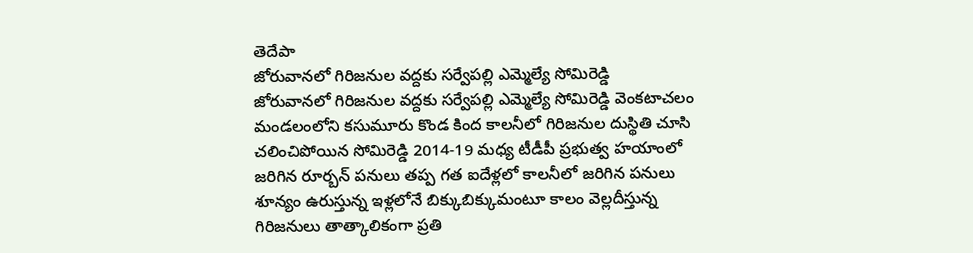తెదేపా
జోరువానలో గిరిజనుల వద్దకు సర్వేపల్లి ఎమ్మెల్యే సోమిరెడ్డి
జోరువానలో గిరిజనుల వద్దకు సర్వేపల్లి ఎమ్మెల్యే సోమిరెడ్డి వెంకటాచలం మండలంలోని కసుమూరు కొండ కింద కాలనీలో గిరిజనుల దుస్థితి చూసి చలించిపోయిన సోమిరెడ్డి 2014-19 మధ్య టీడీపీ ప్రభుత్వ హయాంలో జరిగిన రూర్బన్ పనులు తప్ప గత ఐదేళ్లలో కాలనీలో జరిగిన పనులు శూన్యం ఉరుస్తున్న ఇళ్లలోనే బిక్కుబిక్కుమంటూ కాలం వెల్లదీస్తున్న గిరిజనులు తాత్కాలికంగా ప్రతి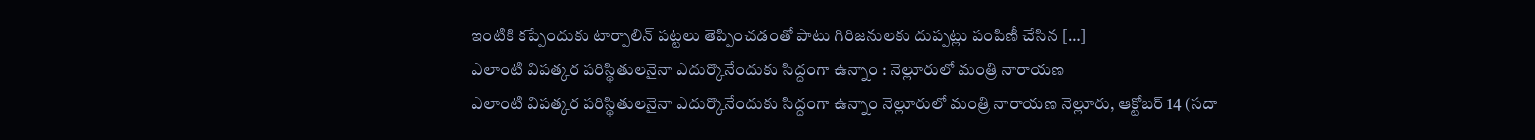ఇంటికి కప్పేందుకు టార్పాలిన్ పట్టలు తెప్పించడంతో పాటు గిరిజనులకు దుప్పట్లు పంపిణీ చేసిన […]
ఎలాంటి విపత్కర పరిస్థితులనైనా ఎదుర్కొనేందుకు సిద్దంగా ఉన్నాం : నెల్లూరులో మంత్రి నారాయణ
ఎలాంటి విపత్కర పరిస్థితులనైనా ఎదుర్కొనేందుకు సిద్దంగా ఉన్నాం నెల్లూరులో మంత్రి నారాయణ నెల్లూరు, ఆక్టోబర్ 14 (సదా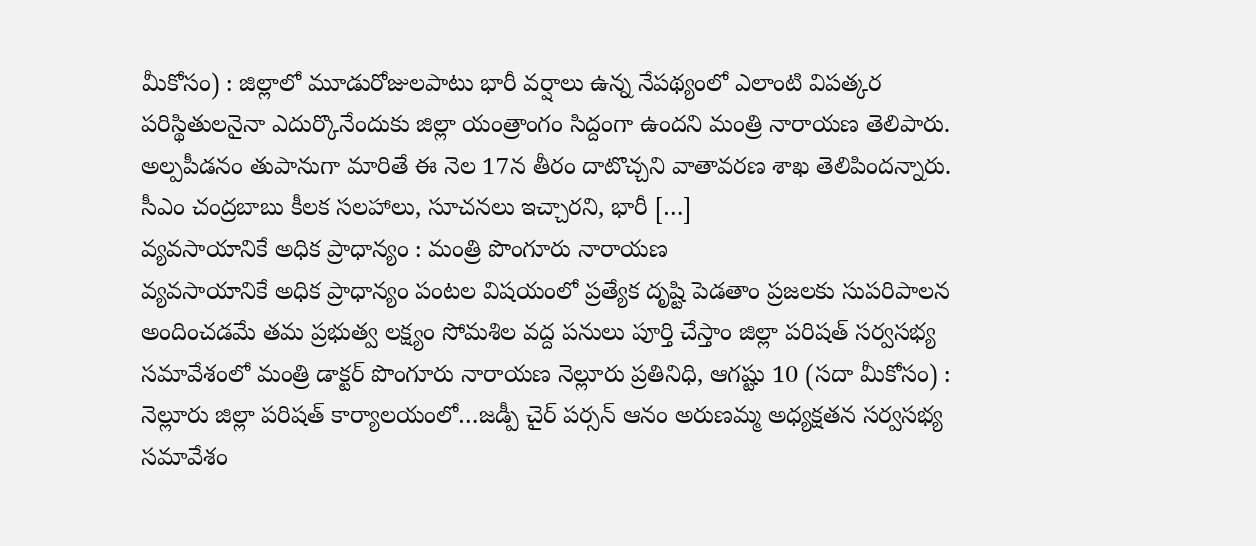మీకోసం) : జిల్లాలో మూడురోజులపాటు భారీ వర్షాలు ఉన్న నేపథ్యంలో ఎలాంటి విపత్కర పరిస్థితులనైనా ఎదుర్కొనేందుకు జిల్లా యంత్రాంగం సిద్దంగా ఉందని మంత్రి నారాయణ తెలిపారు. అల్పపీడనం తుపానుగా మారితే ఈ నెల 17న తీరం దాటొచ్చని వాతావరణ శాఖ తెలిపిందన్నారు. సీఎం చంద్రబాబు కీలక సలహాలు, సూచనలు ఇచ్చారని, భారీ […]
వ్యవసాయానికే అధిక ప్రాధాన్యం : మంత్రి పొంగూరు నారాయణ
వ్యవసాయానికే అధిక ప్రాధాన్యం పంటల విషయంలో ప్రత్యేక దృష్టి పెడతాం ప్రజలకు సుపరిపాలన అందించడమే తమ ప్రభుత్వ లక్ష్యం సోమశిల వద్ద పనులు పూర్తి చేస్తాం జిల్లా పరిషత్ సర్వసభ్య సమావేశంలో మంత్రి డాక్టర్ పొంగూరు నారాయణ నెల్లూరు ప్రతినిధి, ఆగష్టు 10 (సదా మీకోసం) : నెల్లూరు జిల్లా పరిషత్ కార్యాలయంలో…జడ్పీ చైర్ పర్సన్ ఆనం అరుణమ్మ అధ్యక్షతన సర్వసభ్య సమావేశం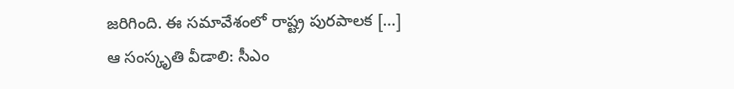జరిగింది. ఈ సమావేశంలో రాష్ట్ర పురపాలక […]
ఆ సంస్కృతి వీడాలి: సీఎం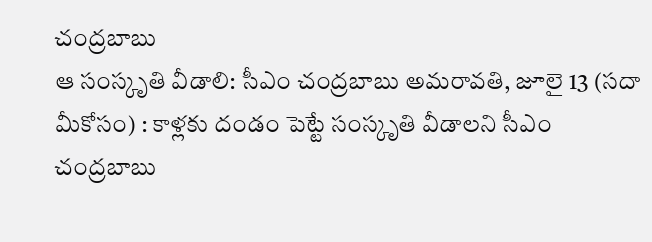చంద్రబాబు
ఆ సంస్కృతి వీడాలి: సీఎం చంద్రబాబు అమరావతి, జూలై 13 (సదా మీకోసం) : కాళ్లకు దండం పెట్టే సంస్కృతి వీడాలని సీఎం చంద్రబాబు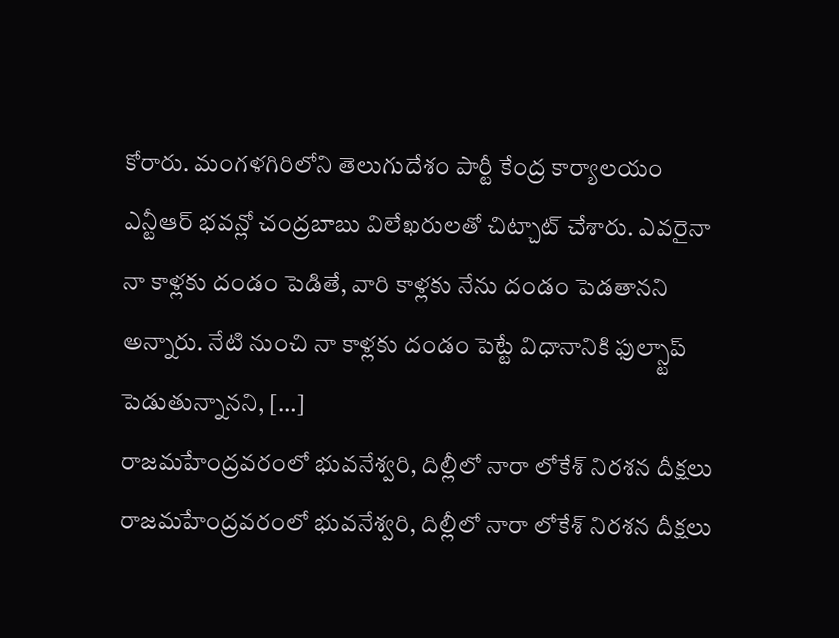కోరారు. మంగళగిరిలోని తెలుగుదేశం పార్టీ కేంద్ర కార్యాలయం ఎన్టీఆర్ భవన్లో చంద్రబాబు విలేఖరులతో చిట్చాట్ చేశారు. ఎవరైనా నా కాళ్లకు దండం పెడితే, వారి కాళ్లకు నేను దండం పెడతానని అన్నారు. నేటి నుంచి నా కాళ్లకు దండం పెట్టే విధానానికి ఫుల్స్టాప్ పెడుతున్నానని, […]
రాజమహేంద్రవరంలో భువనేశ్వరి, దిల్లీలో నారా లోకేశ్ నిరశన దీక్షలు
రాజమహేంద్రవరంలో భువనేశ్వరి, దిల్లీలో నారా లోకేశ్ నిరశన దీక్షలు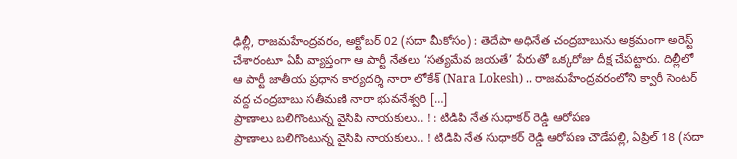ఢిల్లీ, రాజమహేంద్రవరం, అక్టోబర్ 02 (సదా మీకోసం) : తెదేపా అధినేత చంద్రబాబును అక్రమంగా అరెస్ట్ చేశారంటూ ఏపీ వ్యాప్తంగా ఆ పార్టీ నేతలు ‘సత్యమేవ జయతే’ పేరుతో ఒక్కరోజు దీక్ష చేపట్టారు. దిల్లీలో ఆ పార్టీ జాతీయ ప్రధాన కార్యదర్శి నారా లోకేశ్ (Nara Lokesh) .. రాజమహేంద్రవరంలోని క్వారీ సెంటర్ వద్ద చంద్రబాబు సతీమణి నారా భువనేశ్వరి […]
ప్రాణాలు బలిగొంటున్న వైసిపి నాయకులు.. ! : టిడిపి నేత సుధాకర్ రెడ్డి ఆరోపణ
ప్రాణాలు బలిగొంటున్న వైసిపి నాయకులు.. ! టిడిపి నేత సుధాకర్ రెడ్డి ఆరోపణ చౌడేపల్లి, ఏప్రిల్ 18 (సదా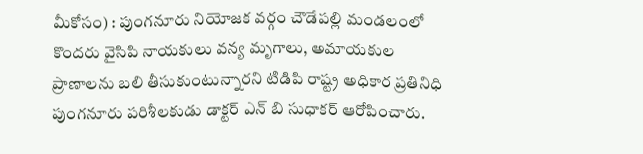మీకోసం) : పుంగనూరు నియోజక వర్గం చౌడేపల్లి మండలంలో కొందరు వైసిపి నాయకులు వన్య మృగాలు, అమాయకుల ప్రాణాలను బలి తీసుకుంటున్నారని టిడిపి రాష్ట్ర అధికార ప్రతినిధి పుంగనూరు పరిశీలకుడు డాక్టర్ ఎన్ బి సుధాకర్ ఆరోపించారు.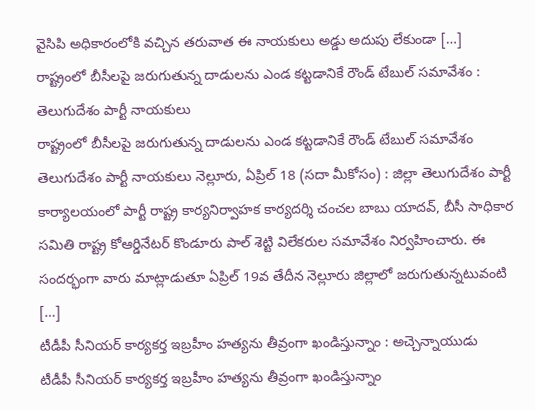వైసిపి అధికారంలోకి వచ్చిన తరువాత ఈ నాయకులు అడ్డు అదుపు లేకుండా […]
రాష్ట్రంలో బీసీలపై జరుగుతున్న దాడులను ఎండ కట్టడానికే రౌండ్ టేబుల్ సమావేశం : తెలుగుదేశం పార్టీ నాయకులు
రాష్ట్రంలో బీసీలపై జరుగుతున్న దాడులను ఎండ కట్టడానికే రౌండ్ టేబుల్ సమావేశం తెలుగుదేశం పార్టీ నాయకులు నెల్లూరు, ఏప్రిల్ 18 (సదా మీకోసం) : జిల్లా తెలుగుదేశం పార్టీ కార్యాలయంలో పార్టీ రాష్ట్ర కార్యనిర్వాహక కార్యదర్శి చంచల బాబు యాదవ్, బీసీ సాధికార సమితి రాష్ట్ర కోఆర్డినేటర్ కొండూరు పాల్ శెట్టి విలేకరుల సమావేశం నిర్వహించారు. ఈ సందర్భంగా వారు మాట్లాడుతూ ఏప్రిల్ 19వ తేదీన నెల్లూరు జిల్లాలో జరుగుతున్నటువంటి […]
టీడీపీ సీనియర్ కార్యకర్త ఇబ్రహీం హత్యను తీవ్రంగా ఖండిస్తున్నాం : అచ్చెన్నాయుడు
టీడీపీ సీనియర్ కార్యకర్త ఇబ్రహీం హత్యను తీవ్రంగా ఖండిస్తున్నాం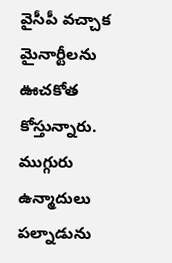వైసీపీ వచ్చాక మైనార్టీలను ఊచకోత కోస్తున్నారు. ముగ్గురు ఉన్మాదులు పల్నాడును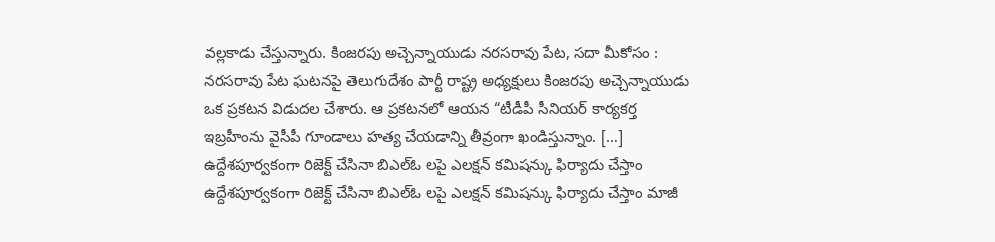వల్లకాడు చేస్తున్నారు. కింజరపు అచ్చెన్నాయుడు నరసరావు పేట, సదా మీకోసం : నరసరావు పేట ఘటనపై తెలుగుదేశం పార్టీ రాష్ట్ర అధ్యక్షులు కింజరపు అచ్చెన్నాయుడు ఒక ప్రకటన విడుదల చేశారు. ఆ ప్రకటనలో ఆయన “టీడీపీ సీనియర్ కార్యకర్త ఇబ్రహీంను వైసీపీ గూండాలు హత్య చేయడాన్ని తీవ్రంగా ఖండిస్తున్నాం. […]
ఉద్దేశపూర్వకంగా రిజెక్ట్ చేసినా బిఎల్ఓ లపై ఎలక్షన్ కమిషన్కు ఫిర్యాదు చేస్తాం
ఉద్దేశపూర్వకంగా రిజెక్ట్ చేసినా బిఎల్ఓ లపై ఎలక్షన్ కమిషన్కు ఫిర్యాదు చేస్తాం మాజీ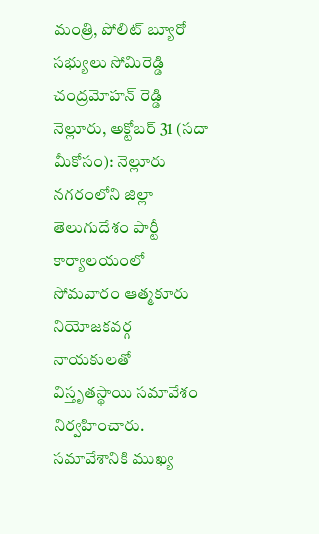మంత్రి, పోలిట్ బ్యూరో సభ్యులు సోమిరెడ్డి చంద్రమోహన్ రెడ్డి నెల్లూరు, అక్టోబర్ 31 (సదా మీకోసం): నెల్లూరు నగరంలోని జిల్లా తెలుగుదేశం పార్టీ కార్యాలయంలో సోమవారం ఆత్మకూరు నియోజకవర్గ నాయకులతో విస్తృతస్థాయి సమావేశం నిర్వహించారు. సమావేశానికి ముఖ్య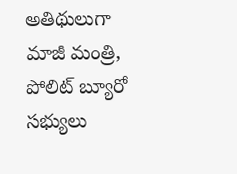అతిథులుగా మాజీ మంత్రి, పోలిట్ బ్యూరో సభ్యులు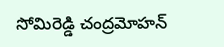సోమిరెడ్డి చంద్రమోహన్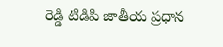రెడ్డి టిడిపి జాతీయ ప్రధాన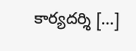కార్యదర్శి […]